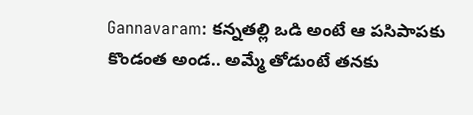Gannavaram: కన్నతల్లి ఒడి అంటే ఆ పసిపాపకు కొండంత అండ.. అమ్మే తోడుంటే తనకు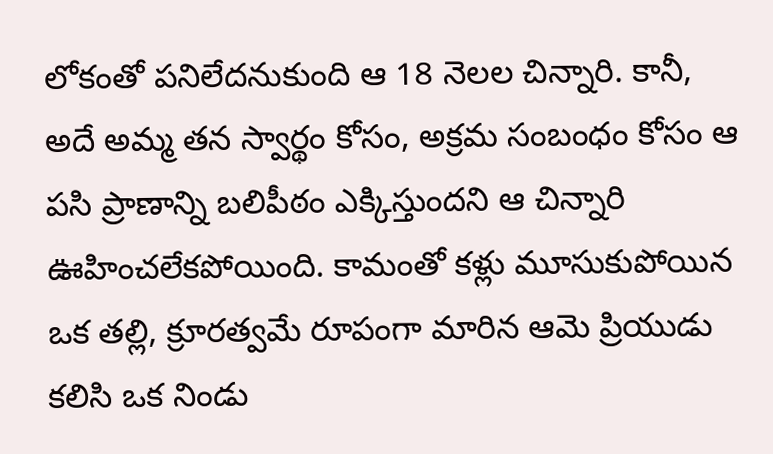లోకంతో పనిలేదనుకుంది ఆ 18 నెలల చిన్నారి. కానీ, అదే అమ్మ తన స్వార్థం కోసం, అక్రమ సంబంధం కోసం ఆ పసి ప్రాణాన్ని బలిపీఠం ఎక్కిస్తుందని ఆ చిన్నారి ఊహించలేకపోయింది. కామంతో కళ్లు మూసుకుపోయిన ఒక తల్లి, క్రూరత్వమే రూపంగా మారిన ఆమె ప్రియుడు కలిసి ఒక నిండు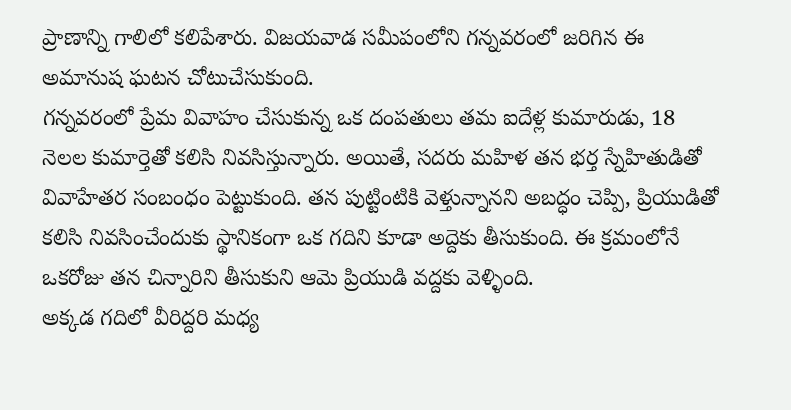ప్రాణాన్ని గాలిలో కలిపేశారు. విజయవాడ సమీపంలోని గన్నవరంలో జరిగిన ఈ అమానుష ఘటన చోటుచేసుకుంది.
గన్నవరంలో ప్రేమ వివాహం చేసుకున్న ఒక దంపతులు తమ ఐదేళ్ల కుమారుడు, 18 నెలల కుమార్తెతో కలిసి నివసిస్తున్నారు. అయితే, సదరు మహిళ తన భర్త స్నేహితుడితో వివాహేతర సంబంధం పెట్టుకుంది. తన పుట్టింటికి వెళ్తున్నానని అబద్ధం చెప్పి, ప్రియుడితో కలిసి నివసించేందుకు స్థానికంగా ఒక గదిని కూడా అద్దెకు తీసుకుంది. ఈ క్రమంలోనే ఒకరోజు తన చిన్నారిని తీసుకుని ఆమె ప్రియుడి వద్దకు వెళ్ళింది.
అక్కడ గదిలో వీరిద్దరి మధ్య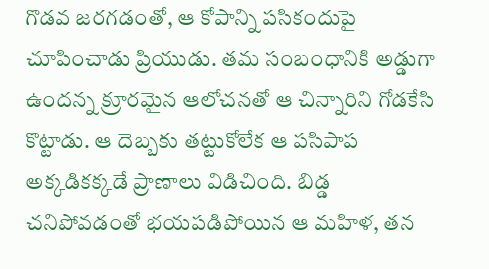గొడవ జరగడంతో, ఆ కోపాన్ని పసికందుపై చూపించాడు ప్రియుడు. తమ సంబంధానికి అడ్డుగా ఉందన్న క్రూరమైన ఆలోచనతో ఆ చిన్నారిని గోడకేసి కొట్టాడు. ఆ దెబ్బకు తట్టుకోలేక ఆ పసిపాప అక్కడికక్కడే ప్రాణాలు విడిచింది. బిడ్డ చనిపోవడంతో భయపడిపోయిన ఆ మహిళ, తన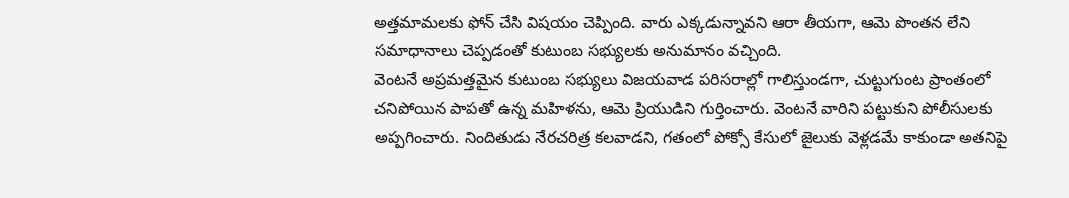అత్తమామలకు ఫోన్ చేసి విషయం చెప్పింది. వారు ఎక్కడున్నావని ఆరా తీయగా, ఆమె పొంతన లేని సమాధానాలు చెప్పడంతో కుటుంబ సభ్యులకు అనుమానం వచ్చింది.
వెంటనే అప్రమత్తమైన కుటుంబ సభ్యులు విజయవాడ పరిసరాల్లో గాలిస్తుండగా, చుట్టుగుంట ప్రాంతంలో చనిపోయిన పాపతో ఉన్న మహిళను, ఆమె ప్రియుడిని గుర్తించారు. వెంటనే వారిని పట్టుకుని పోలీసులకు అప్పగించారు. నిందితుడు నేరచరిత్ర కలవాడని, గతంలో పోక్సో కేసులో జైలుకు వెళ్లడమే కాకుండా అతనిపై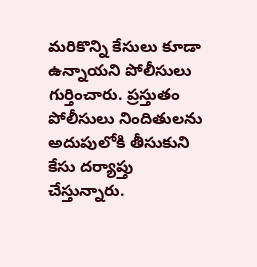మరికొన్ని కేసులు కూడా ఉన్నాయని పోలీసులు గుర్తించారు. ప్రస్తుతం పోలీసులు నిందితులను అదుపులోకి తీసుకుని కేసు దర్యాప్తు చేస్తున్నారు.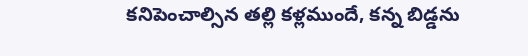కనిపెంచాల్సిన తల్లి కళ్లముందే, కన్న బిడ్డను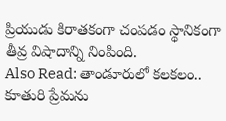ప్రియుడు కిరాతకంగా చంపడం స్థానికంగా తీవ్ర విషాదాన్ని నింపింది.
Also Read: తాండూరులో కలకలం.. కూతురి ప్రేమను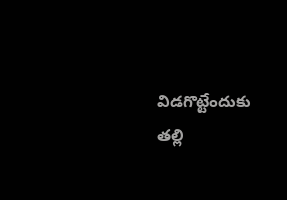విడగొట్టేందుకు తల్లి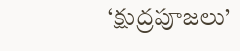‘క్షుద్రపూజలు’